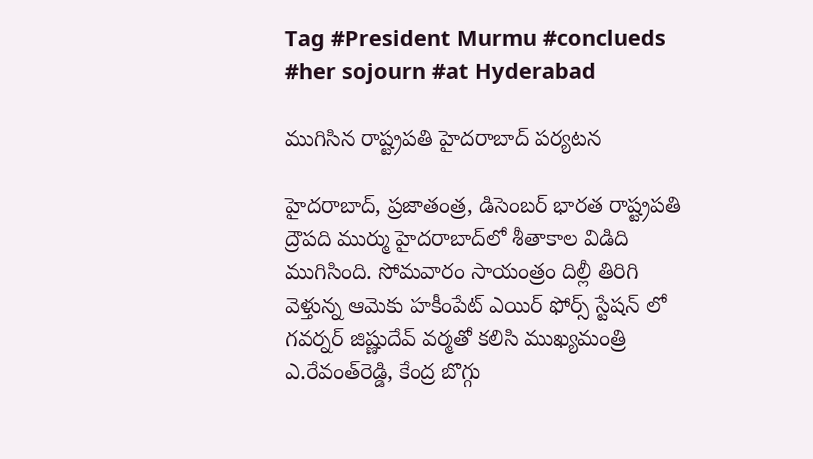Tag #President Murmu #conclueds #her sojourn #at Hyderabad

ముగిసిన రాష్ట్రపతి హైదరాబాద్ పర్యటన

హైద‌రాబాద్‌, ప్ర‌జాతంత్ర‌, డిసెంబ‌ర్ భార‌త రాష్ట్ర‌ప‌తి ద్రౌప‌ది ముర్ము హైద‌రాబాద్‌లో శీతాకాల విడిది ముగిసింది. సోమ‌వారం సాయంత్రం దిల్లీ తిరిగి వెళ్తున్న ఆమెకు హ‌కీంపేట్ ఎయిర్ ఫోర్స్ స్టేషన్ లో గవర్నర్ జిష్ణుదేవ్ వర్మతో కలిసి ముఖ్య‌మంత్రి ఎ.రేవంత్‌రెడ్డి, కేంద్ర బొగ్గు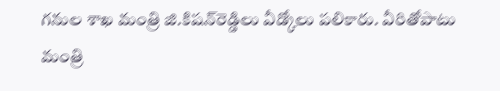గ‌నుల శాఖ మంత్రి జి.కిష‌న్‌రెడ్డిలు వీడ్కోలు పలికారు. వీరితోపాటు మంత్రి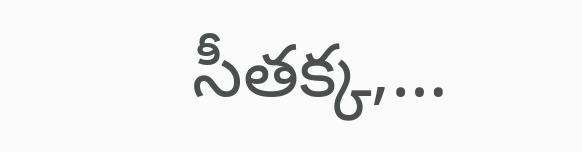సీతక్క,…